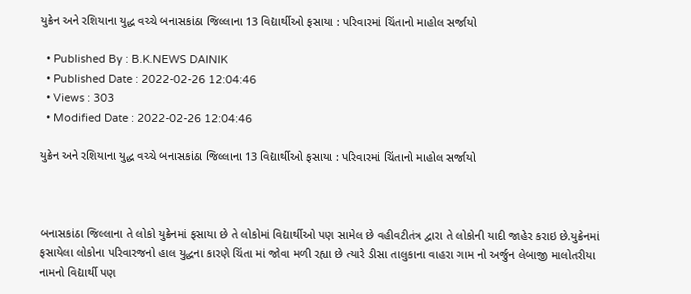યુક્રેન અને રશિયાના યુદ્ધ વચ્ચે બનાસકાંઠા જિલ્લાના 13 વિદ્યાર્થીઓ ફસાયા : પરિવારમાં ચિંતાનો માહોલ સર્જાયો

  • Published By : B.K.NEWS DAINIK
  • Published Date : 2022-02-26 12:04:46
  • Views : 303
  • Modified Date : 2022-02-26 12:04:46

યુક્રેન અને રશિયાના યુદ્ધ વચ્ચે બનાસકાંઠા જિલ્લાના 13 વિદ્યાર્થીઓ ફસાયા : પરિવારમાં ચિંતાનો માહોલ સર્જાયો



બનાસકાંઠા જિલ્લાના તે લોકો યુક્રેનમાં ફસાયા છે તે લોકોમાં વિદ્યાર્થીઓ પણ સામેલ છે વહીવટીતંત્ર દ્વારા તે લોકોની યાદી જાહેર કરાઇ છે.યુક્રેનમાં ફસાયેલા લોકોના પરિવારજનો હાલ યુદ્ધના કારણે ચિંતા માં જોવા મળી રહ્યા છે ત્યારે ડીસા તાલુકાના વાહરા ગામ નો અર્જુન લેબાજી માલોતરીયા નામનો વિદ્યાર્થી પણ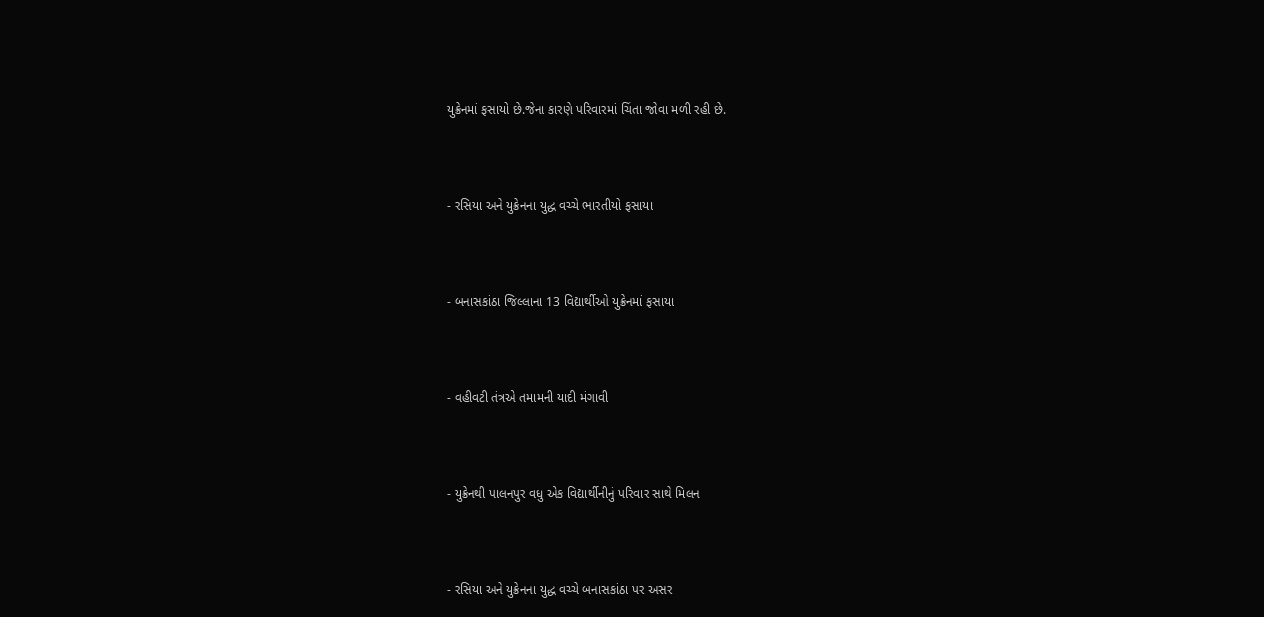યુક્રેનમાં ફસાયો છે.જેના કારણે પરિવારમાં ચિંતા જોવા મળી રહી છે.



- રસિયા અને યુક્રેનના યુદ્ધ વચ્ચે ભારતીયો ફસાયા



- બનાસકાંઠા જિલ્લાના 13 વિદ્યાર્થીઓ યુક્રેનમાં ફસાયા



- વહીવટી તંત્રએ તમામની યાદી મંગાવી



- યુક્રેનથી પાલનપુર વધુ એક વિદ્યાર્થીનીનું પરિવાર સાથે મિલન



- રસિયા અને યુક્રેનના યુદ્ધ વચ્ચે બનાસકાંઠા પર અસર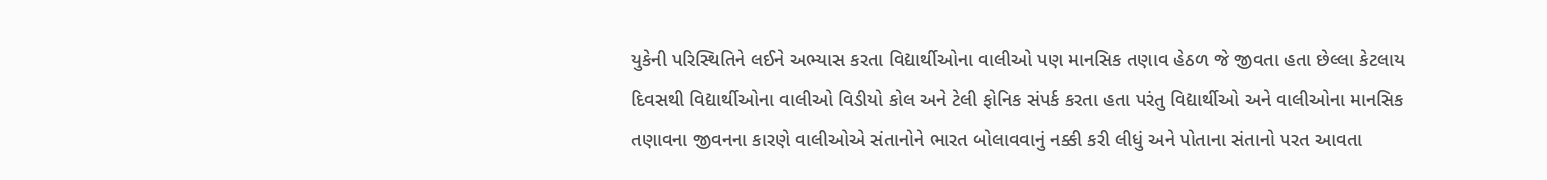યુકેની પરિસ્થિતિને લઈને અભ્યાસ કરતા વિદ્યાર્થીઓના વાલીઓ પણ માનસિક તણાવ હેઠળ જે જીવતા હતા છેલ્લા કેટલાય દિવસથી વિદ્યાર્થીઓના વાલીઓ વિડીયો કોલ અને ટેલી ફોનિક સંપર્ક કરતા હતા પરંતુ વિદ્યાર્થીઓ અને વાલીઓના માનસિક તણાવના જીવનના કારણે વાલીઓએ સંતાનોને ભારત બોલાવવાનું નક્કી કરી લીધું અને પોતાના સંતાનો પરત આવતા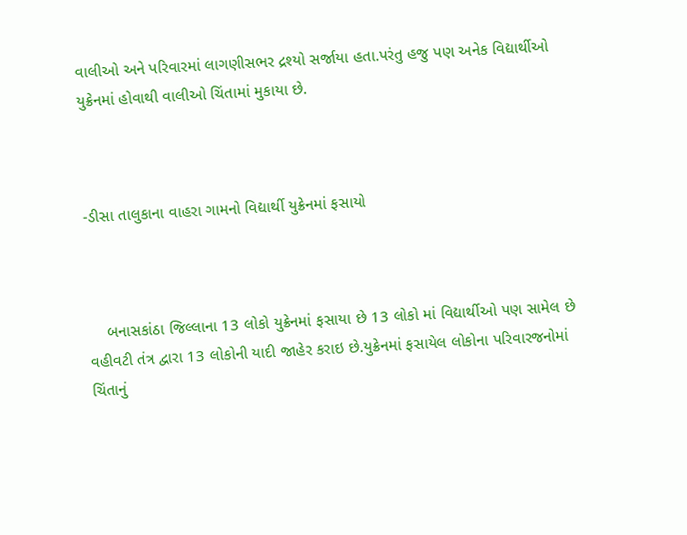વાલીઓ અને પરિવારમાં લાગણીસભર દ્રશ્યો સર્જાયા હતા.પરંતુ હજુ પણ અનેક વિદ્યાર્થીઓ યુક્રેનમાં હોવાથી વાલીઓ ચિંતામાં મુકાયા છે.



-ડીસા તાલુકાના વાહરા ગામનો વિદ્યાર્થી યુક્રેનમાં ફસાયો



    બનાસકાંઠા જિલ્લાના 13 લોકો યુક્રેનમાં ફસાયા છે 13 લોકો માં વિદ્યાર્થીઓ પણ સામેલ છે વહીવટી તંત્ર દ્વારા 13 લોકોની યાદી જાહેર કરાઇ છે.યુક્રેનમાં ફસાયેલ લોકોના પરિવારજનોમાં ચિંતાનું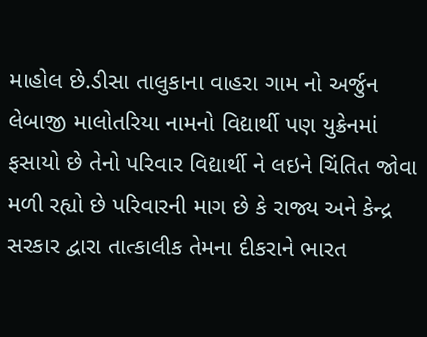માહોલ છે.ડીસા તાલુકાના વાહરા ગામ નો અર્જુન લેબાજી માલોતરિયા નામનો વિદ્યાર્થી પણ યુક્રેનમાં ફસાયો છે તેનો પરિવાર વિદ્યાર્થી ને લઇને ચિંતિત જોવા મળી રહ્યો છે પરિવારની માગ છે કે રાજ્ય અને કેન્દ્ર સરકાર દ્વારા તાત્કાલીક તેમના દીકરાને ભારત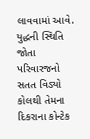લાવવામાં આવે.  યુદ્ધની સ્થિતિ જોતા પરિવારજનો સતત વિડ્યો કોલથી તેમના દિકરાના કોન્ટેક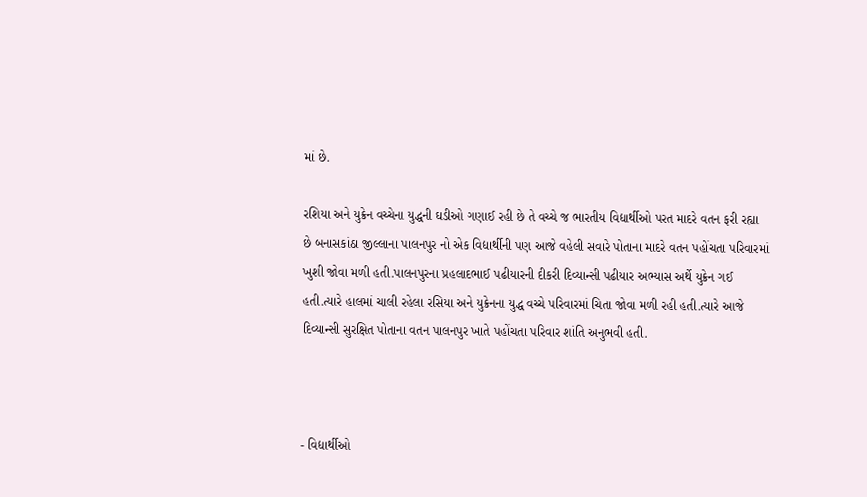માં છે.

રશિયા અને યુક્રેન વચ્ચેના યુદ્ધની ઘડીઓ ગણાઈ રહી છે તે વચ્ચે જ ભારતીય વિદ્યાર્થીઓ પરત માદરે વતન ફરી રહ્યા છે બનાસકાંઠા જીલ્લાના પાલનપુર નો એક વિદ્યાર્થીની પણ આજે વહેલી સવારે પોતાના માદરે વતન પહોંચતા પરિવારમાં ખુશી જોવા મળી હતી.પાલનપુરના પ્રહલાદભાઈ પઢીયારની દીકરી દિવ્યાન્સી પઢીયાર અભ્યાસ અર્થે યુક્રેન ગઈ હતી.ત્યારે હાલમાં ચાલી રહેલા રસિયા અને યુક્રેનના યુદ્ધ વચ્ચે પરિવારમાં ચિતા જોવા મળી રહી હતી.ત્યારે આજે દિવ્યાન્સી સુરક્ષિત પોતાના વતન પાલનપુર ખાતે પહોંચતા પરિવાર શાંતિ અનુભવી હતી.



- વિદ્યાર્થીઓ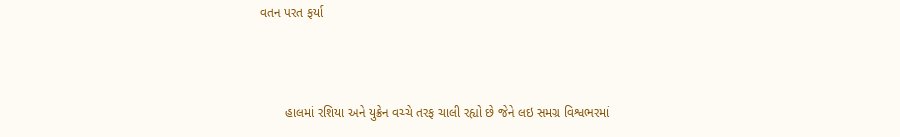વતન પરત ફર્યા



       હાલમાં રશિયા અને યુક્રેન વચ્ચે તરફ ચાલી રહ્યો છે જેને લઇ સમગ્ર વિશ્વભરમાં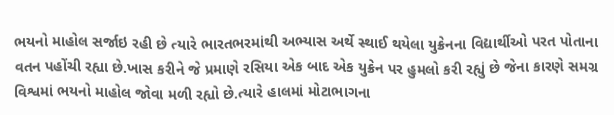ભયનો માહોલ સર્જાઇ રહી છે ત્યારે ભારતભરમાંથી અભ્યાસ અર્થે સ્થાઈ થયેલા યુક્રેનના વિદ્યાર્થીઓ પરત પોતાના વતન પહોંચી રહ્યા છે.ખાસ કરીને જે પ્રમાણે રસિયા એક બાદ એક યુક્રેન પર હુમલો કરી રહ્યું છે જેના કારણે સમગ્ર વિશ્વમાં ભયનો માહોલ જોવા મળી રહ્યો છે.ત્યારે હાલમાં મોટાભાગના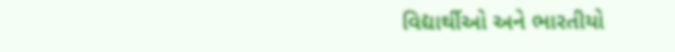વિદ્યાર્થીઓ અને ભારતીયો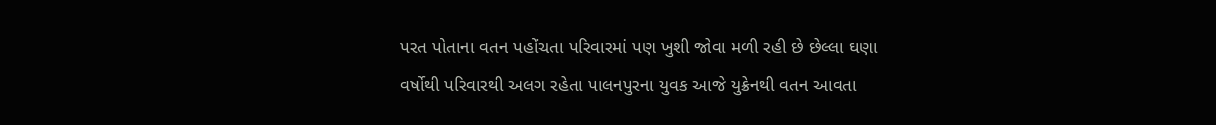પરત પોતાના વતન પહોંચતા પરિવારમાં પણ ખુશી જોવા મળી રહી છે છેલ્લા ઘણા વર્ષોથી પરિવારથી અલગ રહેતા પાલનપુરના યુવક આજે યુક્રેનથી વતન આવતા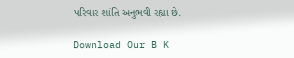પરિવાર શાંતિ અનુભવી રહ્યા છે.

Download Our B K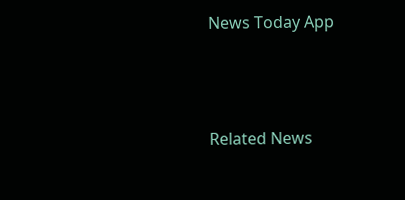News Today App



Related News